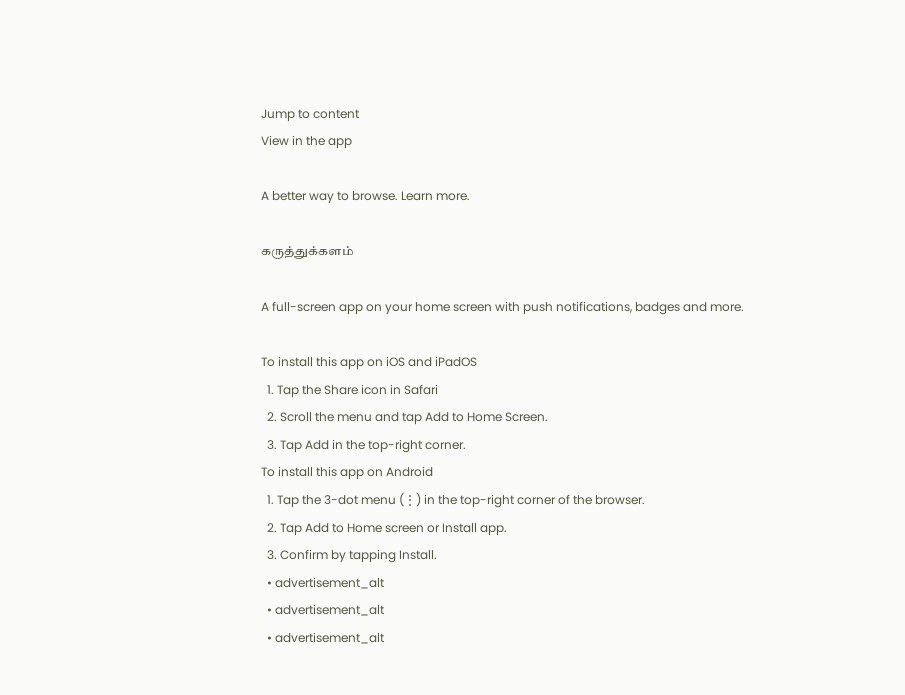Jump to content
View in the app

A better way to browse. Learn more.

கருத்துக்களம்

A full-screen app on your home screen with push notifications, badges and more.

To install this app on iOS and iPadOS
  1. Tap the Share icon in Safari
  2. Scroll the menu and tap Add to Home Screen.
  3. Tap Add in the top-right corner.
To install this app on Android
  1. Tap the 3-dot menu (⋮) in the top-right corner of the browser.
  2. Tap Add to Home screen or Install app.
  3. Confirm by tapping Install.
  • advertisement_alt
  • advertisement_alt
  • advertisement_alt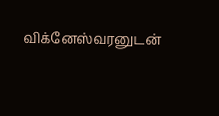விக்னேஸ்வரனுடன்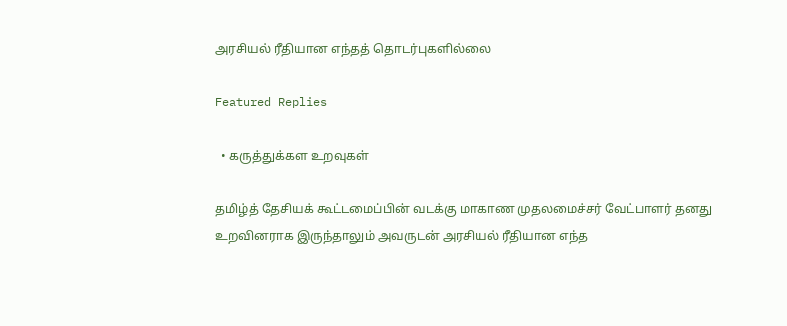அரசியல் ரீதியான எந்தத் தொடர்புகளில்லை

Featured Replies

  • கருத்துக்கள உறவுகள்

தமிழ்த் தேசியக் கூட்டமைப்பின் வடக்கு மாகாண முதலமைச்சர் வேட்பாளர் தனது உறவினராக இருந்தாலும் அவருடன் அரசியல் ரீதியான எந்த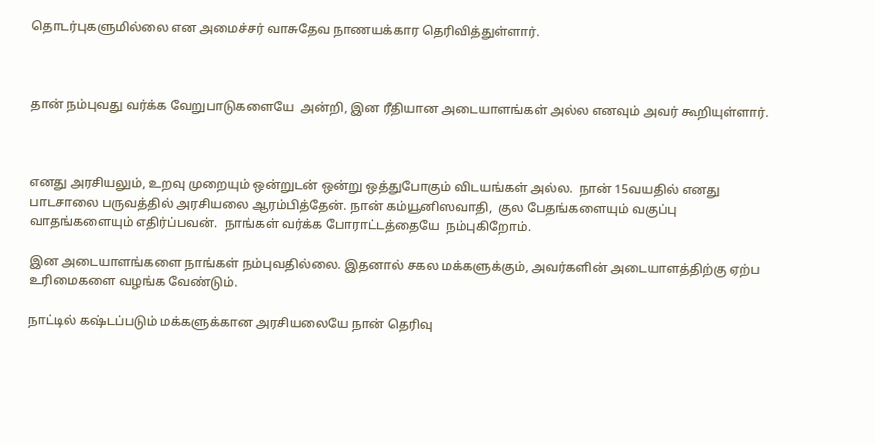தொடர்புகளுமில்லை என அமைச்சர் வாசுதேவ நாணயக்கார தெரிவித்துள்ளார்.



தான் நம்புவது வர்க்க வேறுபாடுகளையே  அன்றி, இன ரீதியான அடையாளங்கள் அல்ல எனவும் அவர் கூறியுள்ளார்.



எனது அரசியலும், உறவு முறையும் ஒன்றுடன் ஒன்று ஒத்துபோகும் விடயங்கள் அல்ல.  நான் 15வயதில் எனது பாடசாலை பருவத்தில் அரசியலை ஆரம்பித்தேன். நான் கம்யூனிஸவாதி,  குல பேதங்களையும் வகுப்பு வாதங்களையும் எதிர்ப்பவன்.  நாங்கள் வர்க்க போராட்டத்தையே  நம்புகிறோம்.

இன அடையாளங்களை நாங்கள் நம்புவதில்லை. இதனால் சகல மக்களுக்கும், அவர்களின் அடையாளத்திற்கு ஏற்ப உரிமைகளை வழங்க வேண்டும்.

நாட்டில் கஷ்டப்படும் மக்களுக்கான அரசியலையே நான் தெரிவு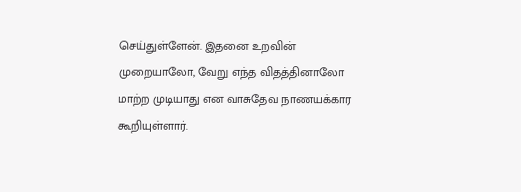செய்துள்ளேன். இதனை உறவின் முறையாலோ, வேறு எந்த விதத்தினாலோ மாற்ற முடியாது என வாசுதேவ நாணயக்கார கூறியுள்ளார்.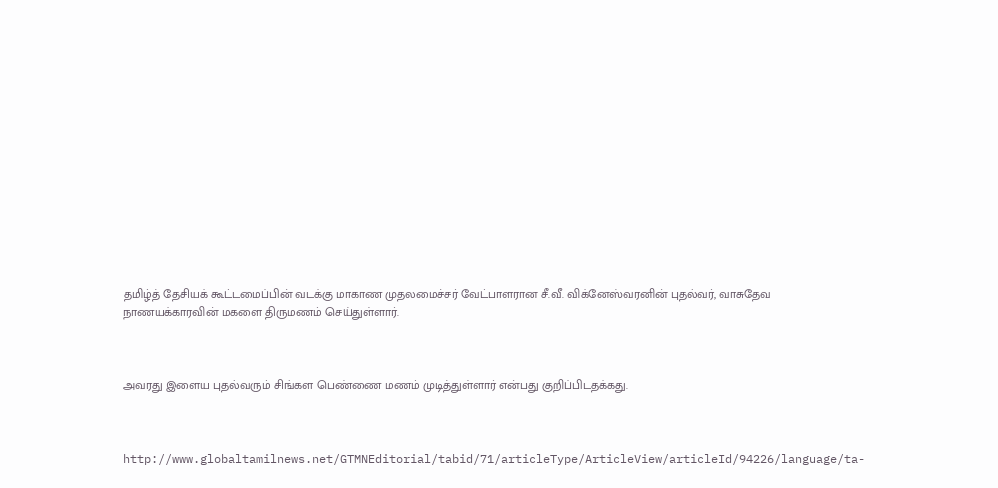தமிழ்த் தேசியக் கூட்டமைப்பின் வடக்கு மாகாண முதலமைச்சர் வேட்பாளரான சீ.வீ. விக்னேஸ்வரனின் புதல்வர், வாசுதேவ நாணயக்காரவின் மகளை திருமணம் செய்துள்ளார்.



அவரது இளைய புதல்வரும் சிங்கள பெண்ணை மணம் முடித்துள்ளார் என்பது குறிப்பிடதக்கது.



http://www.globaltamilnews.net/GTMNEditorial/tabid/71/articleType/ArticleView/articleId/94226/language/ta-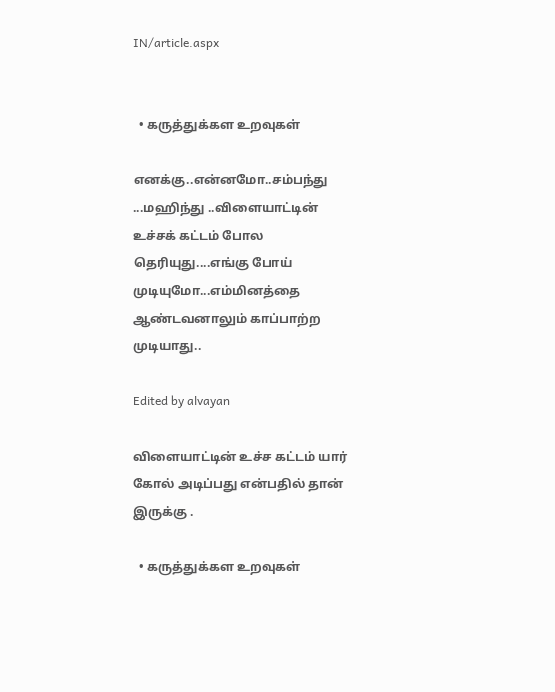IN/article.aspx


  • கருத்துக்கள உறவுகள்

எனக்கு..என்னமோ..சம்பந்து ...மஹிந்து ..விளையாட்டின் உச்சக் கட்டம் போல தெரியுது....எங்கு போய் முடியுமோ...எம்மினத்தை ஆண்டவனாலும் காப்பாற்ற முடியாது..

Edited by alvayan

விளையாட்டின் உச்ச கட்டம் யார் கோல் அடிப்பது என்பதில் தான் இருக்கு .

  • கருத்துக்கள உறவுகள்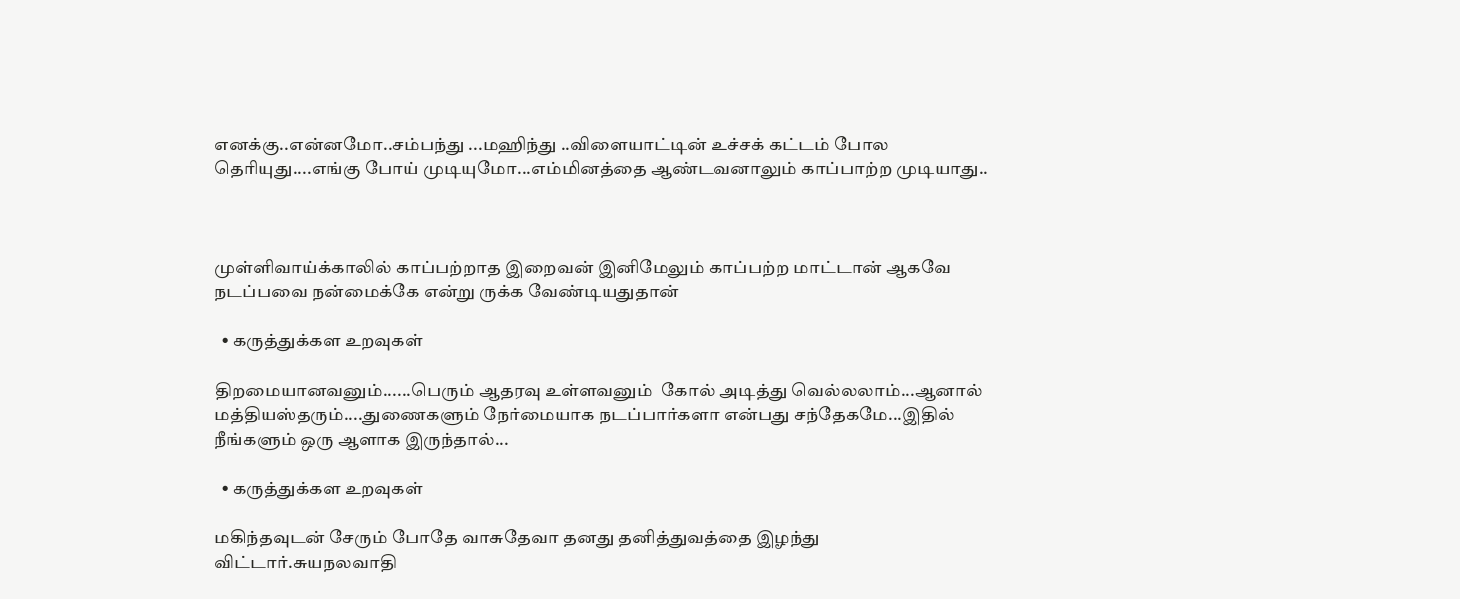எனக்கு..என்னமோ..சம்பந்து ...மஹிந்து ..விளையாட்டின் உச்சக் கட்டம் போல தெரியுது....எங்கு போய் முடியுமோ...எம்மினத்தை ஆண்டவனாலும் காப்பாற்ற முடியாது..



முள்ளிவாய்க்காலில் காப்பற்றாத இறைவன் இனிமேலும் காப்பற்ற மாட்டான் ஆகவே நடப்பவை நன்மைக்கே என்று ருக்க வேண்டியதுதான்

  • கருத்துக்கள உறவுகள்

திறமையானவனும்......பெரும் ஆதரவு உள்ளவனும்  கோல் அடித்து வெல்லலாம்...ஆனால் மத்தியஸ்தரும்....துணைகளும் நேர்மையாக நடப்பார்களா என்பது சந்தேகமே...இதில் நீங்களும் ஒரு ஆளாக இருந்தால்...

  • கருத்துக்கள உறவுகள்

மகிந்தவுடன் சேரும் போதே வாசுதேவா தனது தனித்துவத்தை இழந்து விட்டார்.சுயநலவாதி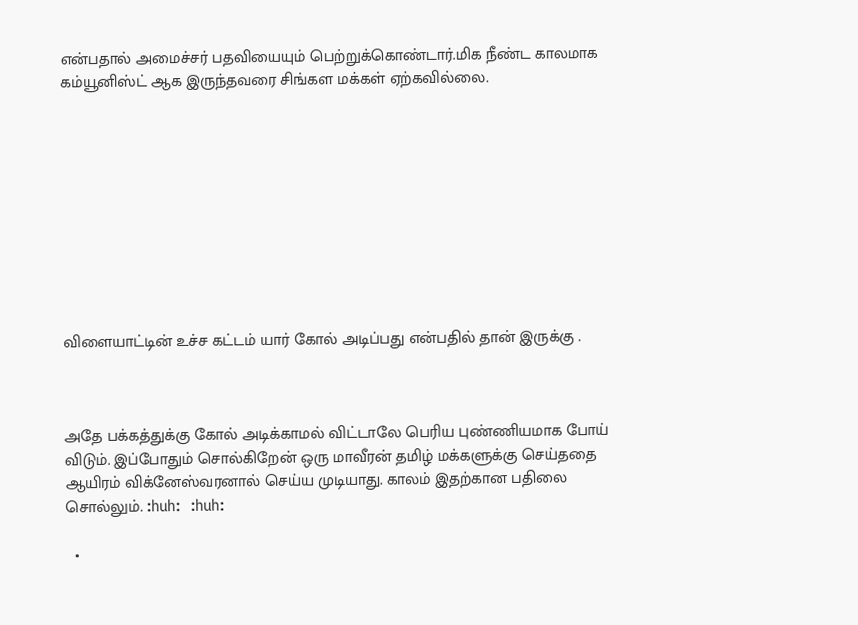என்பதால் அமைச்சர் பதவியையும் பெற்றுக்கொண்டார்.மிக நீண்ட காலமாக கம்யூனிஸ்ட் ஆக இருந்தவரை சிங்கள மக்கள் ஏற்கவில்லை.










விளையாட்டின் உச்ச கட்டம் யார் கோல் அடிப்பது என்பதில் தான் இருக்கு .



அதே பக்கத்துக்கு கோல் அடிக்காமல் விட்டாலே பெரிய புண்ணியமாக போய் விடும். இப்போதும் சொல்கிறேன் ஒரு மாவீரன் தமிழ் மக்களுக்கு செய்ததை ஆயிரம் விக்னேஸ்வரனால் செய்ய முடியாது. காலம் இதற்கான பதிலை சொல்லும். :huh:  :huh:

  •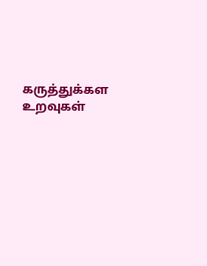கருத்துக்கள உறவுகள்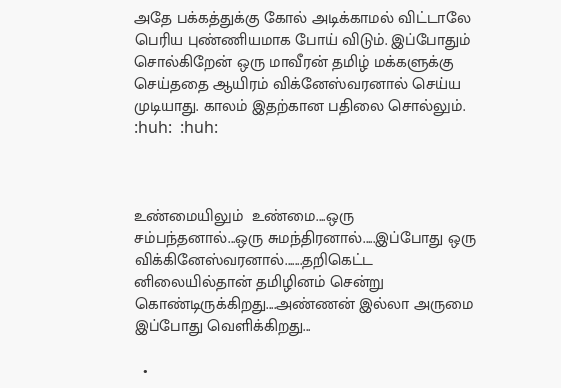அதே பக்கத்துக்கு கோல் அடிக்காமல் விட்டாலே பெரிய புண்ணியமாக போய் விடும். இப்போதும் சொல்கிறேன் ஒரு மாவீரன் தமிழ் மக்களுக்கு செய்ததை ஆயிரம் விக்னேஸ்வரனால் செய்ய முடியாது. காலம் இதற்கான பதிலை சொல்லும். :huh:  :huh:



உண்மையிலும்  உண்மை....ஒரு சம்பந்தனால்...ஒரு சுமந்திரனால்.....இப்போது ஒரு விக்கினேஸ்வரனால்.......தறிகெட்ட னிலையில்தான் தமிழினம் சென்று கொண்டிருக்கிறது....அண்ணன் இல்லா அருமை இப்போது வெளிக்கிறது...

  •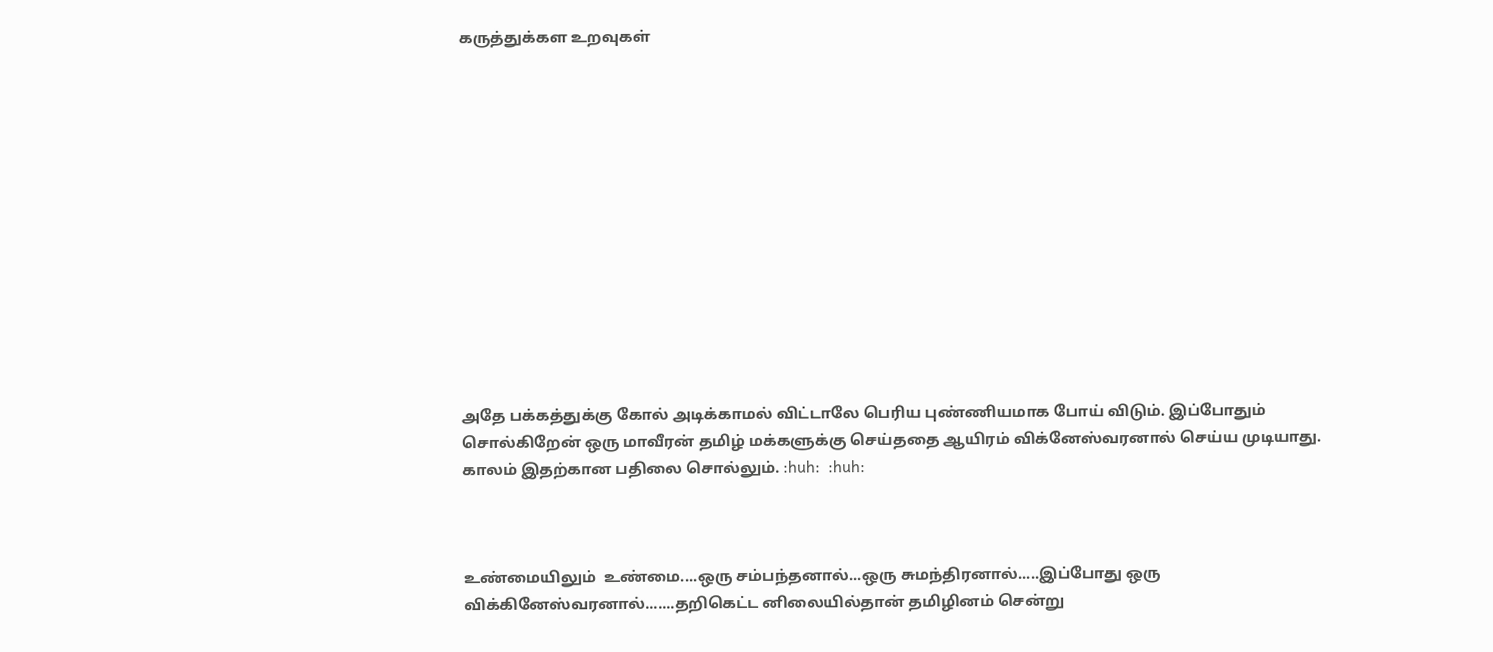கருத்துக்கள உறவுகள்













அதே பக்கத்துக்கு கோல் அடிக்காமல் விட்டாலே பெரிய புண்ணியமாக போய் விடும். இப்போதும் சொல்கிறேன் ஒரு மாவீரன் தமிழ் மக்களுக்கு செய்ததை ஆயிரம் விக்னேஸ்வரனால் செய்ய முடியாது. காலம் இதற்கான பதிலை சொல்லும். :huh:  :huh:



உண்மையிலும்  உண்மை....ஒரு சம்பந்தனால்...ஒரு சுமந்திரனால்.....இப்போது ஒரு விக்கினேஸ்வரனால்.......தறிகெட்ட னிலையில்தான் தமிழினம் சென்று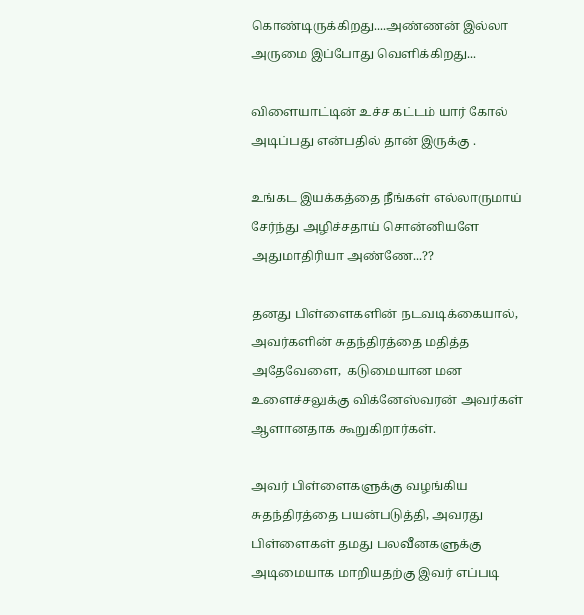கொண்டிருக்கிறது....அண்ணன் இல்லா அருமை இப்போது வெளிக்கிறது...

விளையாட்டின் உச்ச கட்டம் யார் கோல் அடிப்பது என்பதில் தான் இருக்கு .

உங்கட இயக்கத்தை நீங்கள் எல்லாருமாய் சேர்ந்து அழிச்சதாய் சொன்னியளே அதுமாதிரியா அண்ணே...??

தனது பிள்ளைகளின் நடவடிக்கையால், அவர்களின் சுதந்திரத்தை மதித்த அதேவேளை,  கடுமையான மன உளைச்சலுக்கு விக்னேஸ்வரன் அவர்கள் ஆளானதாக கூறுகிறார்கள்.

அவர் பிள்ளைகளுக்கு வழங்கிய சுதந்திரத்தை பயன்படுத்தி, அவரது பிள்ளைகள் தமது பலவீனகளுக்கு அடிமையாக மாறியதற்கு இவர் எப்படி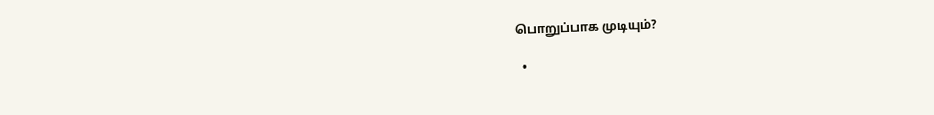பொறுப்பாக முடியும்?

  •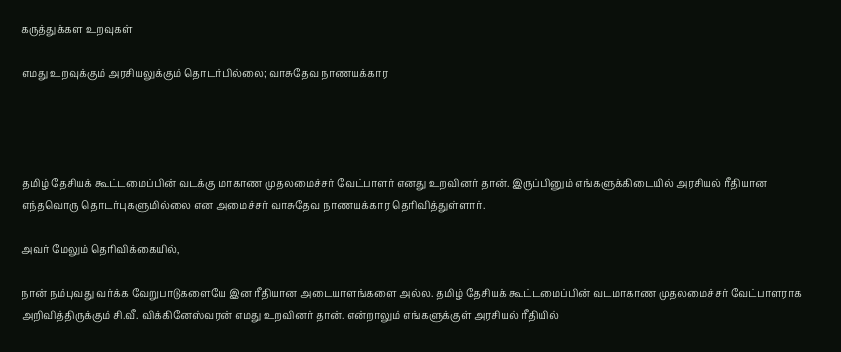கருத்துக்கள உறவுகள்

எமது உறவுக்கும் அரசியலுக்கும் தொடர்பில்லை; வாசுதேவ நாணயக்கார




தமிழ் தேசியக் கூட்டமைப்பின் வடக்கு மாகாண முதலமைச்சர் வேட்பாளர் எனது உறவினர் தான். இருப்பினும் எங்களுக்கிடையில் அரசியல் ரீதியான எந்தவொரு தொடர்புகளுமில்லை என அமைச்சர் வாசுதேவ நாணயக்கார தெரிவித்துள்ளார்.

அவர் மேலும் தெரிவிக்கையில்,

நான் நம்புவது வர்க்க வேறுபாடுகளையே இன ரீதியான அடையாளங்களை அல்ல. தமிழ் தேசியக் கூட்டமைப்பின் வடமாகாண முதலமைச்சர் வேட்பாளராக அறிவித்திருக்கும் சி.வீ. விக்கினேஸ்வரன் எமது உறவினர் தான். என்றாலும் எங்களுக்குள் அரசியல் ரீதியில்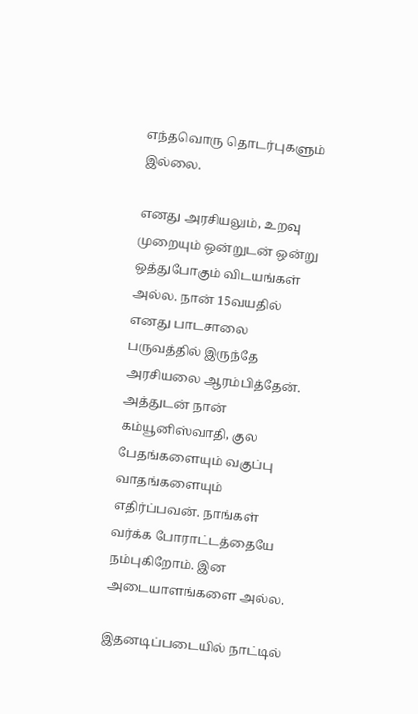எந்தவொரு தொடர்புகளும் இல்லை.

எனது அரசியலும், உறவு முறையும் ஒன்றுடன் ஒன்று ஒத்துபோகும் விடயங்கள் அல்ல. நான் 15வயதில் எனது பாடசாலை பருவத்தில் இருந்தே அரசியலை ஆரம்பித்தேன். அத்துடன் நான் கம்யூனிஸ்வாதி, குல பேதங்களையும் வகுப்பு வாதங்களையும் எதிர்ப்பவன். நாங்கள் வர்க்க போராட்டத்தையே நம்புகிறோம். இன அடையாளங்களை அல்ல.

இதனடிப்படையில் நாட்டில்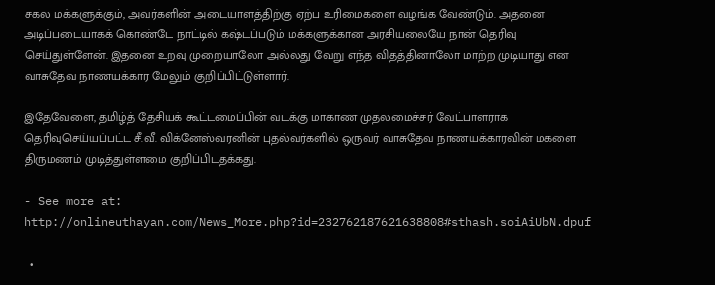சகல மக்களுக்கும், அவர்களின் அடையாளத்திற்கு ஏற்ப உரிமைகளை வழங்க வேண்டும். அதனை அடிப்படையாகக் கொண்டே நாட்டில் கஷ்டப்படும் மக்களுக்கான அரசியலையே நான் தெரிவு செய்துள்ளேன். இதனை உறவு முறையாலோ அல்லது வேறு எந்த விதத்தினாலோ மாற்ற முடியாது என வாசுதேவ நாணயக்கார மேலும் குறிப்பிட்டுள்ளார்.

இதேவேளை, தமிழ்த் தேசியக் கூட்டமைப்பின் வடக்கு மாகாண முதலமைச்சர் வேட்பாளராக தெரிவுசெய்யப்பட்ட சீ.வீ. விக்னேஸ்வரனின் புதல்வர்களில் ஒருவர் வாசுதேவ நாணயக்காரவின் மகளை திருமணம் முடித்துள்ளமை குறிப்பிடதக்கது.

- See more at: http://onlineuthayan.com/News_More.php?id=232762187621638808#sthash.soiAiUbN.dpuf

  •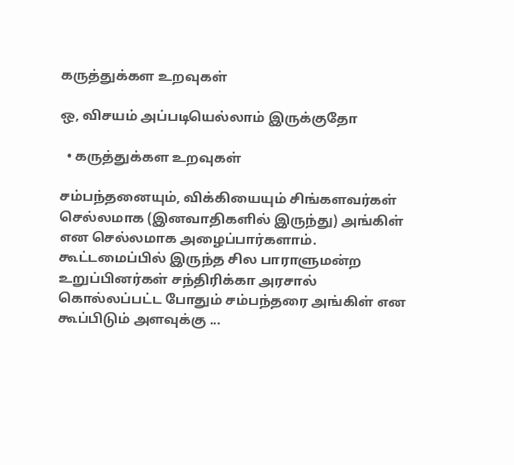கருத்துக்கள உறவுகள்

ஒ, விசயம் அப்படியெல்லாம் இருக்குதோ

  • கருத்துக்கள உறவுகள்

சம்பந்தனையும், விக்கியையும் சிங்களவர்கள் செல்லமாக (இனவாதிகளில் இருந்து) அங்கிள் என செல்லமாக அழைப்பார்களாம். கூட்டமைப்பில் இருந்த சில பாராளுமன்ற உறுப்பினர்கள் சந்திரிக்கா அரசால் கொல்லப்பட்ட போதும் சம்பந்தரை அங்கிள் என கூப்பிடும் அளவுக்கு ...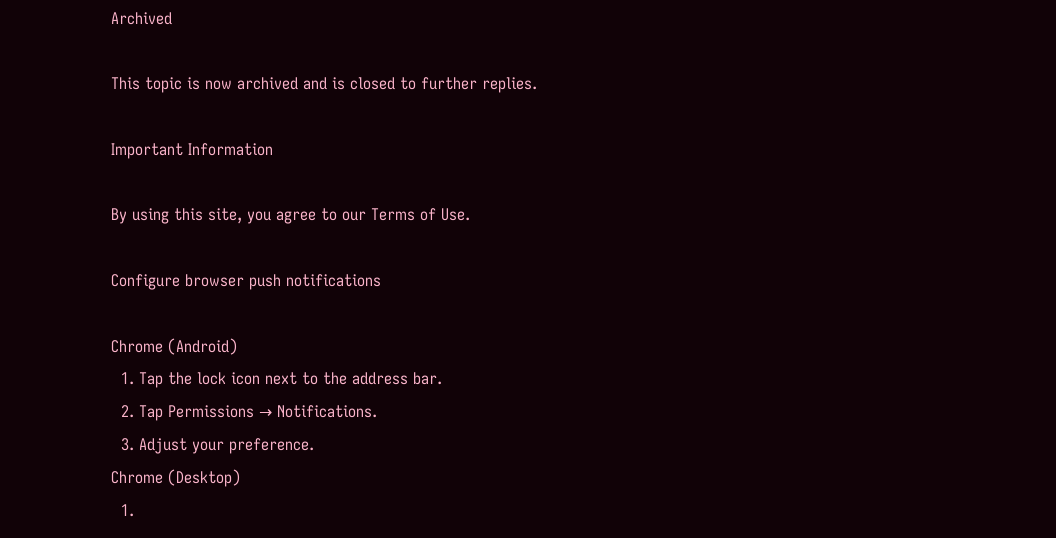Archived

This topic is now archived and is closed to further replies.

Important Information

By using this site, you agree to our Terms of Use.

Configure browser push notifications

Chrome (Android)
  1. Tap the lock icon next to the address bar.
  2. Tap Permissions → Notifications.
  3. Adjust your preference.
Chrome (Desktop)
  1.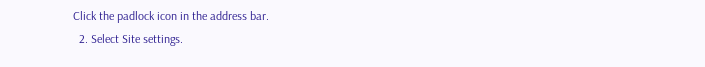Click the padlock icon in the address bar.
  2. Select Site settings.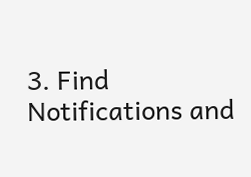3. Find Notifications and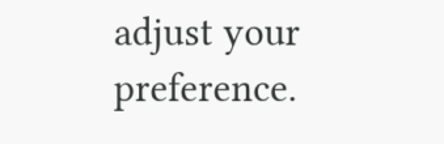adjust your preference.